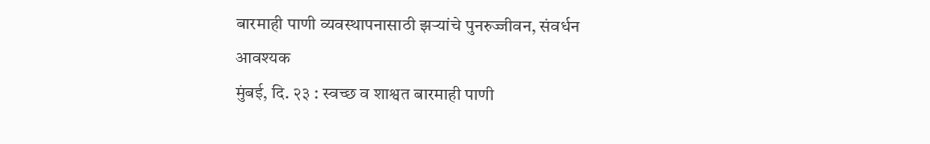बारमाही पाणी व्यवस्थापनासाठी झऱ्यांचे पुनरुज्जीवन, संवर्धन आवश्यक
मुंबई, दि. २३ : स्वच्छ व शाश्वत बारमाही पाणी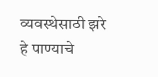व्यवस्थेसाठी झरे हे पाण्याचे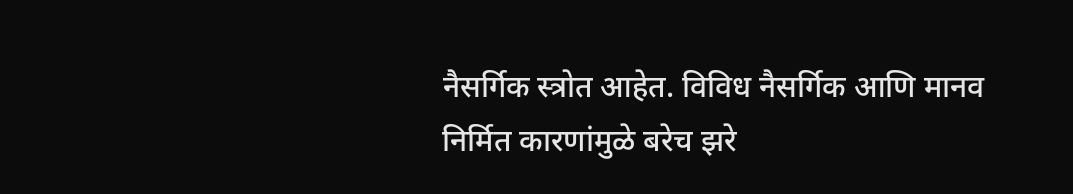नैसर्गिक स्त्रोत आहेत. विविध नैसर्गिक आणि मानव निर्मित कारणांमुळे बरेच झरे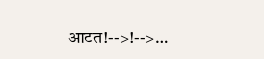आटत!-->!-->…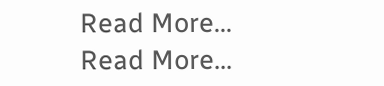Read More...
Read More...